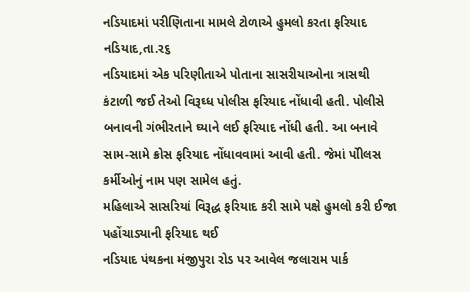નડિયાદમાં પરીણિતાના મામલે ટોળાએ હુમલો કરતા ફરિયાદ
નડિયાદ,તા.ર૬
નડિયાદમાં એક પરિણીતાએ પોતાના સાસરીયાઓના ત્રાસથી કંટાળી જઈ તેઓ વિરૂઘ્ધ પોલીસ ફરિયાદ નોંધાવી હતી. પોલીસે બનાવની ગંભીરતાને ઘ્યાને લઈ ફરિયાદ નોંધી હતી. આ બનાવે સામ-સામે ક્રોસ ફરિયાદ નોંધાવવામાં આવી હતી. જેમાં પોીલસ કર્મીઓનું નામ પણ સામેલ હતું.
મહિલાએ સાસરિયાં વિરૂદ્ધ ફરિયાદ કરી સામે પક્ષે હુમલો કરી ઈજા પહોંચાડ્યાની ફરિયાદ થઈ
નડિયાદ પંથકના મંજીપુરા રોડ પર આવેલ જલારામ પાર્ક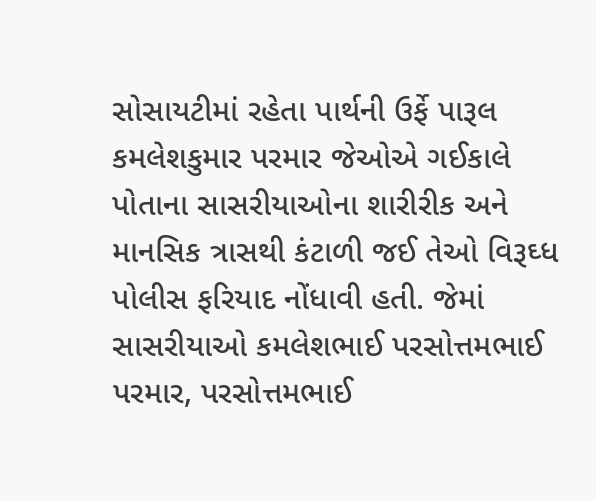સોસાયટીમાં રહેતા પાર્થની ઉર્ફે પારૂલ કમલેશકુમાર પરમાર જેઓએ ગઈકાલે પોતાના સાસરીયાઓના શારીરીક અને માનસિક ત્રાસથી કંટાળી જઈ તેઓ વિરૂઘ્ધ પોલીસ ફરિયાદ નોંધાવી હતી. જેમાં સાસરીયાઓ કમલેશભાઈ પરસોત્તમભાઈ પરમાર, પરસોત્તમભાઈ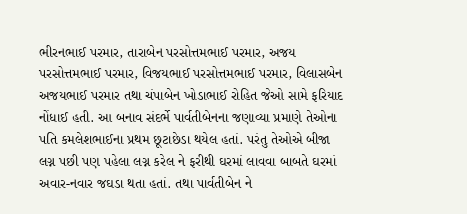ભીરનભાઈ પરમાર, તારાબેન પરસોત્તમભાઈ પરમાર, અજય પરસોત્તમભાઈ પરમાર, વિજયભાઈ પરસોત્તમભાઈ પરમાર, વિલાસબેન અજયભાઈ પરમાર તથા ચંપાબેન ખોડાભાઈ રોહિત જેઓ સામે ફરિયાદ નોંધાઈ હતી. આ બનાવ સંદર્ભે પાર્વતીબેનના જણાવ્યા પ્રમાણે તેઓના પતિ કમલેશભાઈના પ્રથમ છૂટાછેડા થયેલ હતાં. પરંતુ તેઓએ બીજા લગ્ન પછી પણ પહેલા લગ્ન કરેલ ને ફરીથી ઘરમાં લાવવા બાબતે ઘરમાં અવાર-નવાર જઘડા થતા હતાં. તથા પાર્વતીબેન ને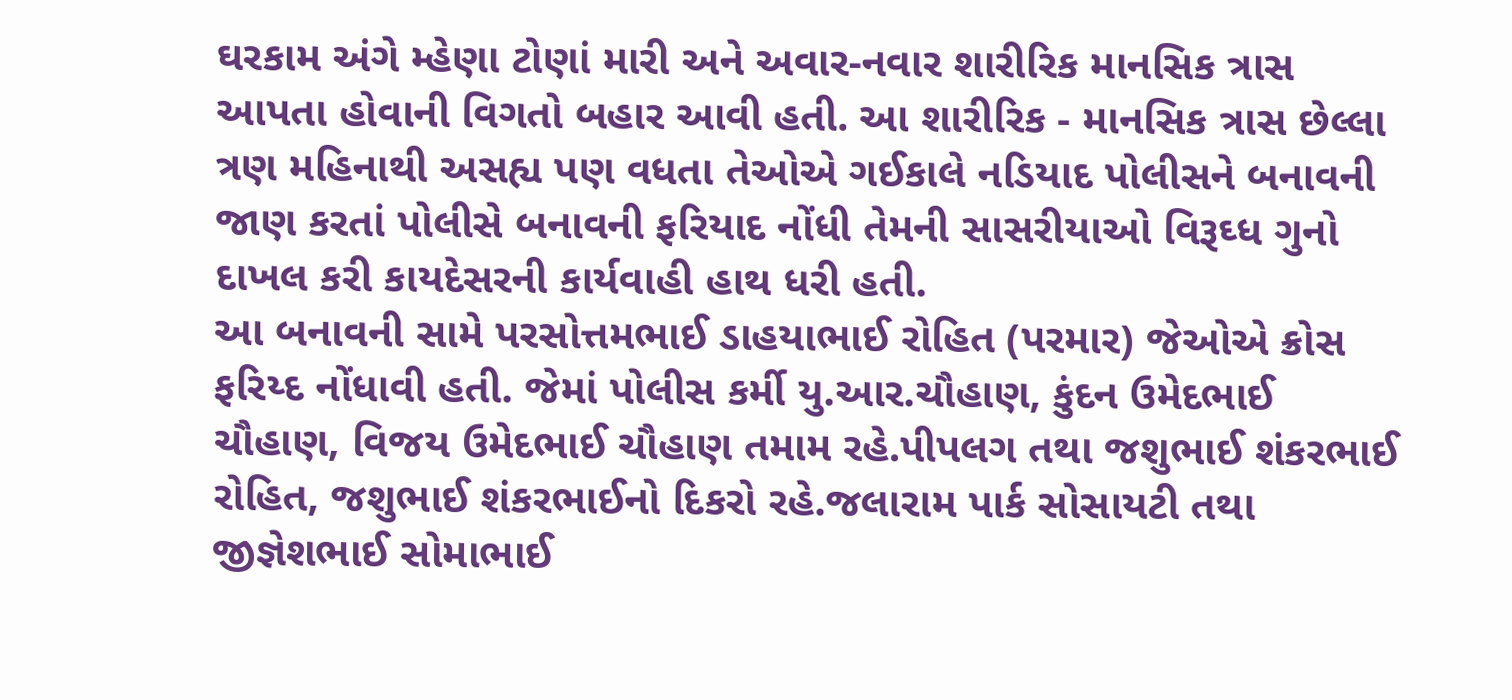ઘરકામ અંગે મ્હેણા ટોણાં મારી અને અવાર-નવાર શારીરિક માનસિક ત્રાસ આપતા હોવાની વિગતો બહાર આવી હતી. આ શારીરિક - માનસિક ત્રાસ છેલ્લા ત્રણ મહિનાથી અસહ્ય પણ વધતા તેઓએ ગઈકાલે નડિયાદ પોલીસને બનાવની જાણ કરતાં પોલીસે બનાવની ફરિયાદ નોંધી તેમની સાસરીયાઓ વિરૂઘ્ધ ગુનો દાખલ કરી કાયદેસરની કાર્યવાહી હાથ ધરી હતી.
આ બનાવની સામે પરસોત્તમભાઈ ડાહયાભાઈ રોહિત (પરમાર) જેઓએ ક્રોસ ફરિય્દ નોંધાવી હતી. જેમાં પોલીસ કર્મી યુ.આર.ચૌહાણ, કુંદન ઉમેદભાઈ ચૌહાણ, વિજય ઉમેદભાઈ ચૌહાણ તમામ રહે.પીપલગ તથા જશુભાઈ શંકરભાઈ રોહિત, જશુભાઈ શંકરભાઈનો દિકરો રહે.જલારામ પાર્ક સોસાયટી તથા જીજ્ઞેશભાઈ સોમાભાઈ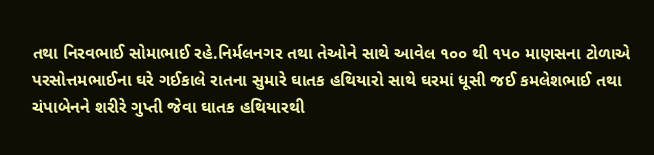તથા નિરવભાઈ સોમાભાઈ રહે.નિર્મલનગર તથા તેઓને સાથે આવેલ ૧૦૦ થી ૧પ૦ માણસના ટોળાએ પરસોત્તમભાઈના ઘરે ગઈકાલે રાતના સુમારે ઘાતક હથિયારો સાથે ઘરમાં ધૂસી જઈ કમલેશભાઈ તથા ચંપાબેનને શરીરે ગુપ્તી જેવા ઘાતક હથિયારથી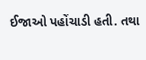ઈજાઓ પહોંચાડી હતી. તથા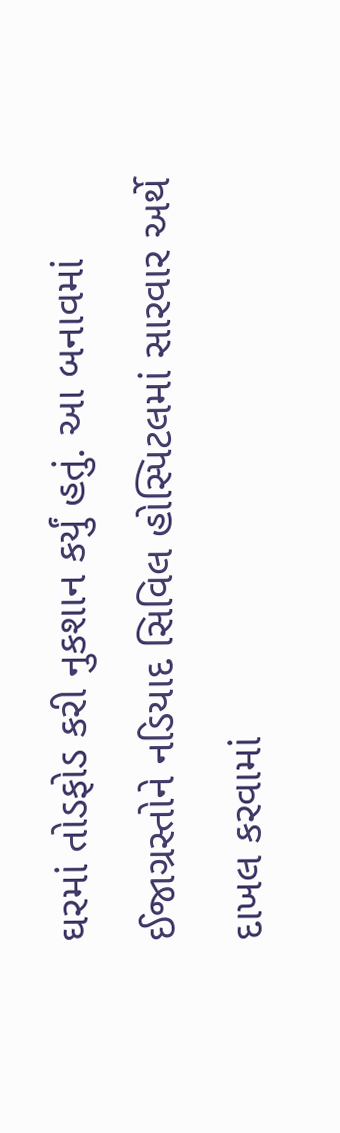ઘરમાં તોડફોડ કરી નુકશાન કર્યું હતું. આ બનાવમાં ઈજાગ્રસ્તોને નડિયાદ સિવિલ હોસ્પિટલમાં સારવાર અર્થે દાખલ કરવામાં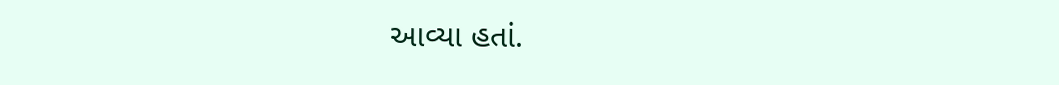આવ્યા હતાં.